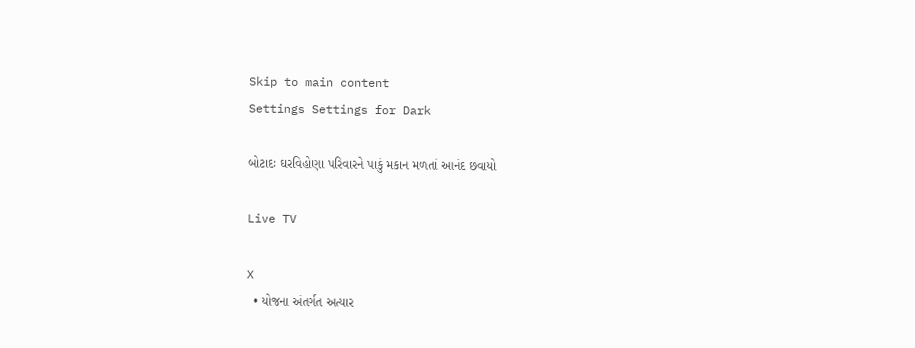Skip to main content
Settings Settings for Dark

બોટાદઃ ઘરવિહોણા પરિવારને પાકું મકાન મળતાં આનંદ છવાયો

Live TV

X
  • યોજના અંતર્ગત અત્યાર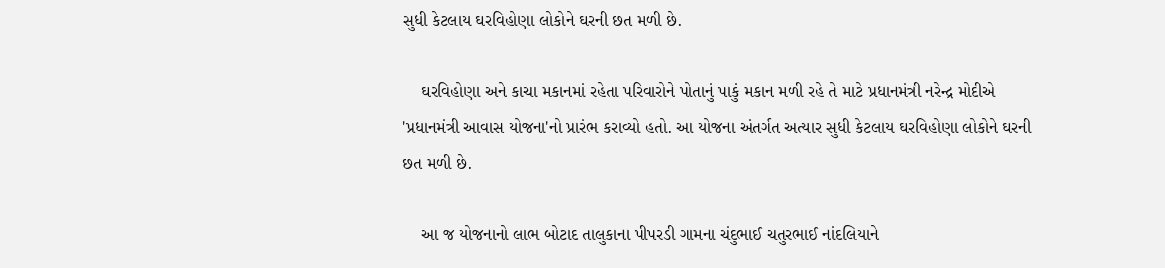સુધી કેટલાય ઘરવિહોણા લોકોને ઘરની છત મળી છે.

    ઘરવિહોણા અને કાચા મકાનમાં રહેતા પરિવારોને પોતાનું પાકું મકાન મળી રહે તે માટે પ્રધાનમંત્રી નરેન્દ્ર મોદીએ 'પ્રધાનમંત્રી આવાસ યોજના'નો પ્રારંભ કરાવ્યો હતો. આ યોજના અંતર્ગત અત્યાર સુધી કેટલાય ઘરવિહોણા લોકોને ઘરની છત મળી છે.

    આ જ યોજનાનો લાભ બોટાદ તાલુકાના પીપરડી ગામના ચંદુભાઈ ચતુરભાઈ નાંદલિયાને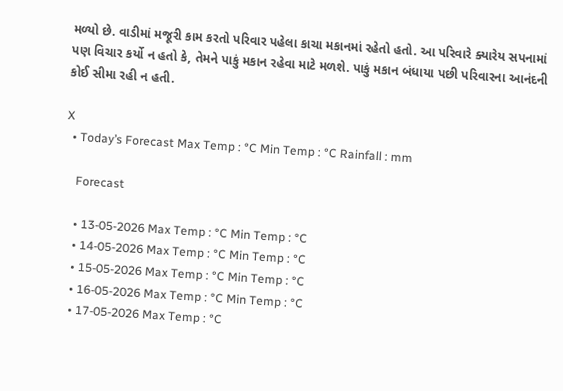મળ્યો છે. વાડીમાં મજૂરી કામ કરતો પરિવાર પહેલા કાચા મકાનમાં રહેતો હતો. આ પરિવારે ક્યારેય સપનામાં પણ વિચાર કર્યો ન હતો કે, તેમને પાકું મકાન રહેવા માટે મળશે. પાકું મકાન બંધાયા પછી પરિવારના આનંદની કોઈ સીમા રહી ન હતી.

X
  • Today’s Forecast Max Temp : °C Min Temp : °C Rainfall : mm

    Forecast

    • 13-05-2026 Max Temp : °C Min Temp : °C
    • 14-05-2026 Max Temp : °C Min Temp : °C
    • 15-05-2026 Max Temp : °C Min Temp : °C
    • 16-05-2026 Max Temp : °C Min Temp : °C
    • 17-05-2026 Max Temp : °C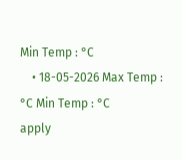Min Temp : °C
    • 18-05-2026 Max Temp : °C Min Temp : °C
apply